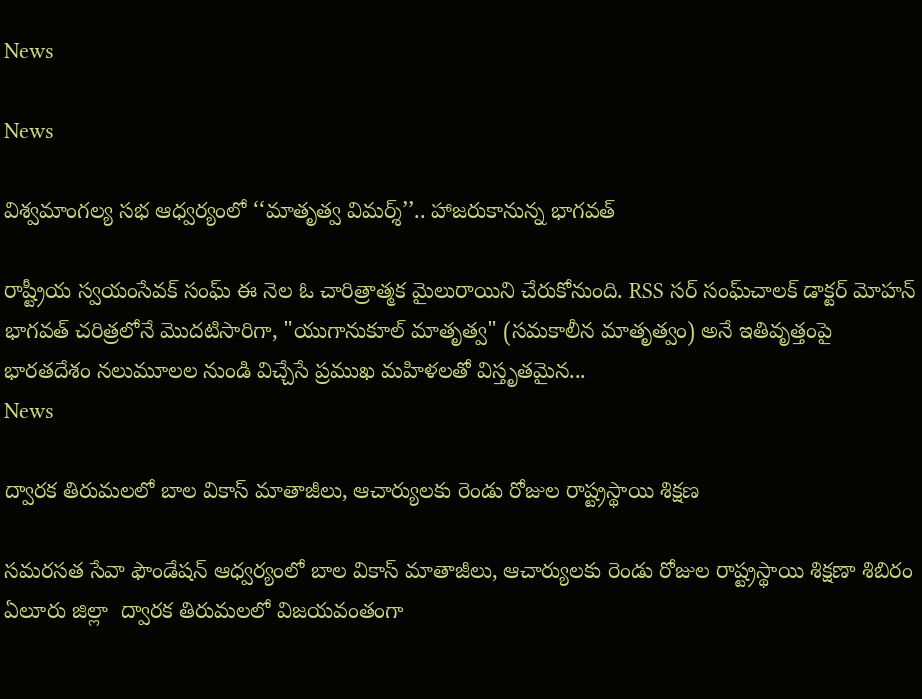News

News

విశ్వమాంగల్య సభ ఆధ్వర్యంలో ‘‘మాతృత్వ విమర్శ్’’.. హాజరుకానున్న భాగవత్

రాష్ట్రీయ స్వయంసేవక్ సంఘ్ ఈ నెల ఓ చారిత్రాత్మక మైలురాయిని చేరుకోనుంది. RSS సర్ సంఘ్‌చాలక్ డాక్టర్ మోహన్ భాగవత్ చరిత్రలోనే మొదటిసారిగా, "యుగానుకూల్ మాతృత్వ" (సమకాలీన మాతృత్వం) అనే ఇతివృత్తంపై భారతదేశం నలుమూలల నుండి విచ్చేసే ప్రముఖ మహిళలతో విస్తృతమైన...
News

ద్వారక తిరుమలలో బాల వికాస్ మాతాజీలు, ఆచార్యులకు రెండు రోజుల రాష్ట్రస్థాయి శిక్షణ

సమరసత సేవా ఫౌండేషన్ ఆధ్వర్యంలో బాల వికాస్ మాతాజీలు, ఆచార్యులకు రెండు రోజుల రాష్ట్రస్థాయి శిక్షణా శిబిరం ఏలూరు జిల్లా  ద్వారక తిరుమలలో విజయవంతంగా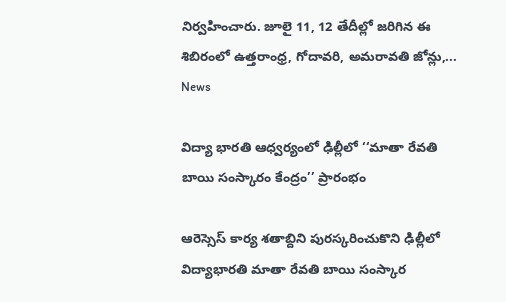నిర్వహించారు. జూలై 11, 12 తేదీల్లో జరిగిన ఈ శిబిరంలో ఉత్తరాంధ్ర, గోదావరి, అమరావతి జోన్లు,...
News

విద్యా భారతి ఆధ్వర్యంలో ఢిల్లీలో ‘‘మాతా రేవతి బాయి సంస్కారం కేంద్రం’’ ప్రారంభం

ఆరెస్సెస్ కార్య శతాబ్దిని పురస్కరించుకొని ఢిల్లీలో విద్యాభారతి మాతా రేవతి బాయి సంస్కార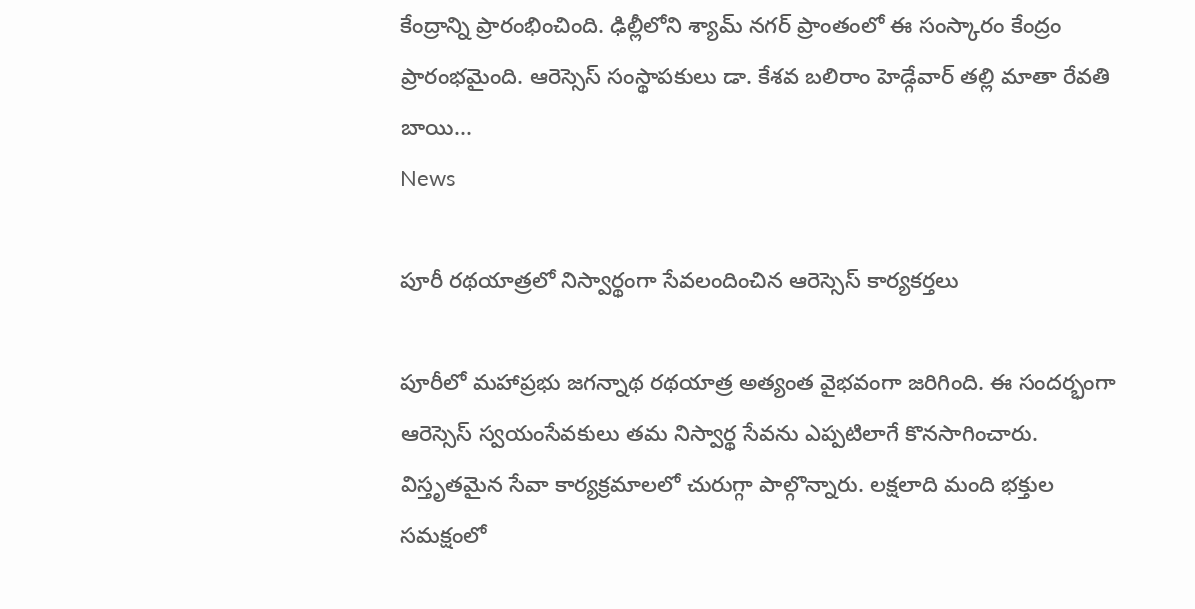కేంద్రాన్ని ప్రారంభించింది. ఢిల్లీలోని శ్యామ్ నగర్ ప్రాంతంలో ఈ సంస్కారం కేంద్రం ప్రారంభమైంది. ఆరెస్సెస్ సంస్థాపకులు డా. కేశవ బలిరాం హెడ్గేవార్ తల్లి మాతా రేవతి బాయి...
News

పూరీ రథయాత్రలో నిస్వార్థంగా సేవలందించిన ఆరెస్సెస్ కార్యకర్తలు

పూరీలో మహాప్రభు జగన్నాథ రథయాత్ర అత్యంత వైభవంగా జరిగింది. ఈ సందర్భంగా ఆరెస్సెస్ స్వయంసేవకులు తమ నిస్వార్థ సేవను ఎప్పటిలాగే కొనసాగించారు. విస్తృతమైన సేవా కార్యక్రమాలలో చురుగ్గా పాల్గొన్నారు. లక్షలాది మంది భక్తుల సమక్షంలో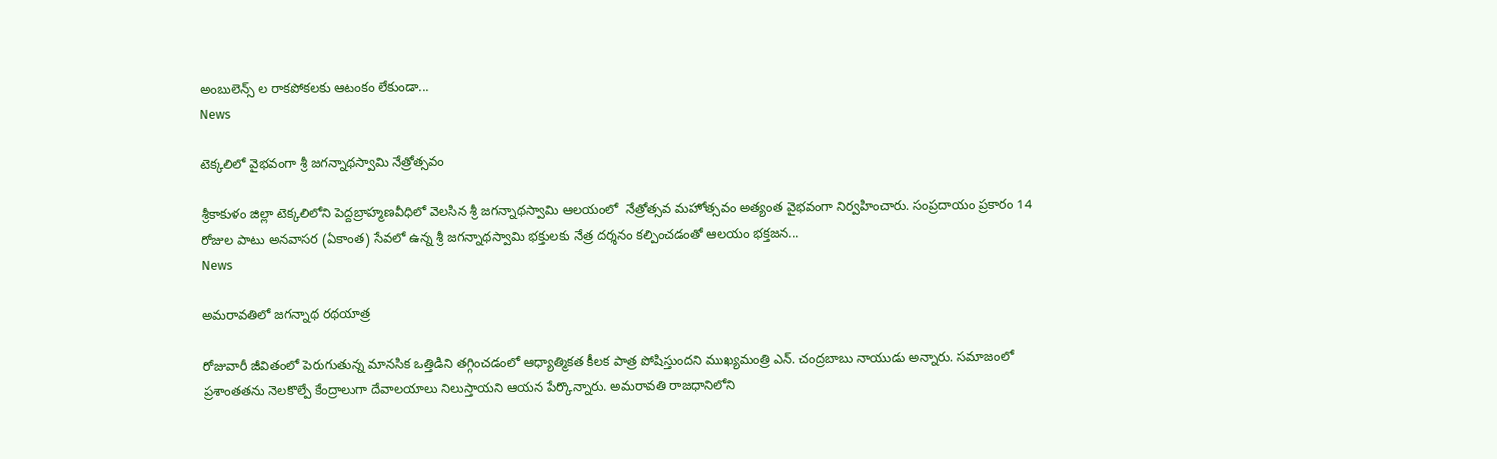అంబులెన్స్ ల రాకపోకలకు ఆటంకం లేకుండా...
News

టెక్కలిలో వైభవంగా శ్రీ జగన్నాథస్వామి నేత్రోత్సవం

శ్రీకాకుళం జిల్లా టెక్కలిలోని పెద్దబ్రాహ్మణవీధిలో వెలసిన శ్రీ జగన్నాథస్వామి ఆలయంలో  నేత్రోత్సవ మహోత్సవం అత్యంత వైభవంగా నిర్వహించారు. సంప్రదాయం ప్రకారం 14 రోజుల పాటు అనవాసర (ఏకాంత) సేవలో ఉన్న శ్రీ జగన్నాథస్వామి భక్తులకు నేత్ర దర్శనం కల్పించడంతో ఆలయం భక్తజన...
News

అమరావతిలో జగన్నాథ రథయాత్ర

రోజువారీ జీవితంలో పెరుగుతున్న మానసిక ఒత్తిడిని తగ్గించడంలో ఆధ్యాత్మికత కీలక పాత్ర పోషిస్తుందని ముఖ్యమంత్రి ఎన్. చంద్రబాబు నాయుడు అన్నారు. సమాజంలో ప్రశాంతతను నెలకొల్పే కేంద్రాలుగా దేవాలయాలు నిలుస్తాయని ఆయన పేర్కొన్నారు. అమరావతి రాజధానిలోని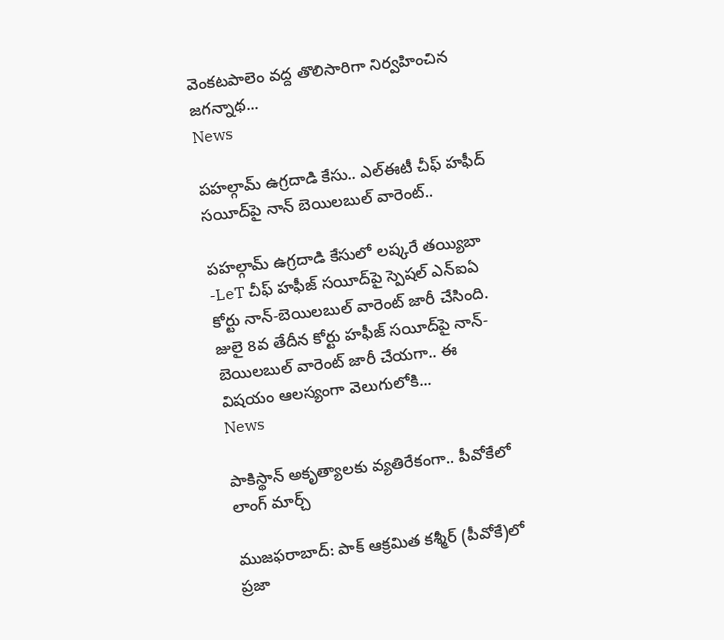వెంకటపాలెం వద్ద తొలిసారిగా నిర్వహించిన జగన్నాథ...
News

పహల్గామ్ ఉగ్రదాడి కేసు.. ఎల్ఈటీ చీఫ్ హఫీద్ సయీద్‌పై నాన్ బెయిలబుల్ వారెంట్..

పహల్గామ్ ఉగ్రదాడి కేసులో లష్కరే తయ్యిబా -LeT చీఫ్ హఫీజ్ సయీద్‌పై స్పెషల్ ఎన్ఐఏ కోర్టు నాన్-బెయిలబుల్ వారెంట్ జారీ చేసింది. జులై 8వ తేదీన కోర్టు హఫీజ్ సయీద్‌పై నాన్-బెయిలబుల్ వారెంట్ జారీ చేయగా.. ఈ విషయం ఆలస్యంగా వెలుగులోకి...
News

పాకిస్థాన్‌ అకృత్యాలకు వ్యతిరేకంగా.. పీవోకేలో లాంగ్‌ మార్చ్‌

ముజఫరాబాద్: పాక్ ఆక్రమిత కశ్మీర్ (పీవోకే)లో ప్రజా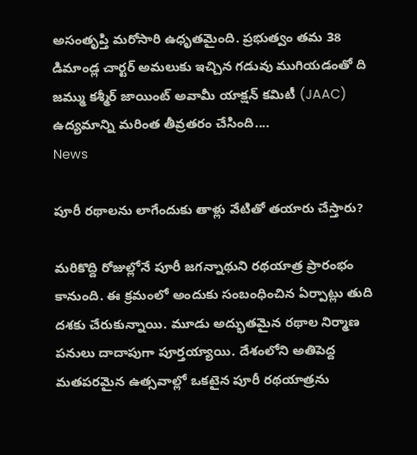అసంతృప్తి మరోసారి ఉధృతమైంది. ప్రభుత్వం తమ 38 డిమాండ్ల చార్టర్ అమలుకు ఇచ్చిన గడువు ముగియడంతో ది జమ్ము కశ్మీర్ జాయింట్ అవామీ యాక్షన్ కమిటీ (JAAC) ఉద్యమాన్ని మరింత తీవ్రతరం చేసింది....
News

పూరీ రథాలను లాగేందుకు తాళ్లు వేటితో తయారు చేస్తారు?

మరికొద్ది రోజుల్లోనే పూరీ జగన్నాథుని రథయాత్ర ప్రారంభం కానుంది. ఈ క్రమంలో అందుకు సంబంధించిన ఏర్పాట్లు తుది దశకు చేరుకున్నాయి. మూడు అద్భుతమైన రథాల నిర్మాణ పనులు దాదాపుగా పూర్తయ్యాయి. దేశంలోని అతిపెద్ద మతపరమైన ఉత్సవాల్లో ఒకటైన పూరీ రథయాత్రను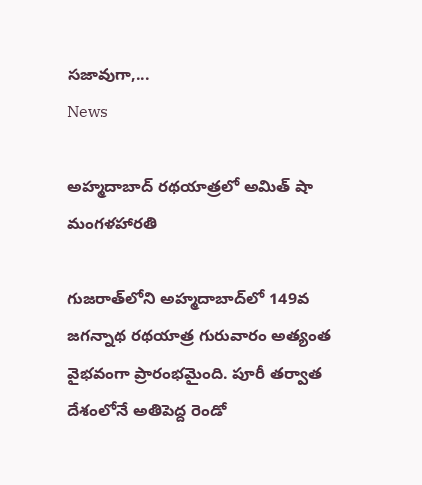సజావుగా,...
News

అహ్మదాబాద్‌ రథయాత్రలో అమిత్ షా మంగళహారతి

గుజరాత్‌లోని అహ్మదాబాద్‌లో 149వ జగన్నాథ రథయాత్ర గురువారం అత్యంత వైభవంగా ప్రారంభమైంది. పూరీ తర్వాత దేశంలోనే అతిపెద్ద రెండో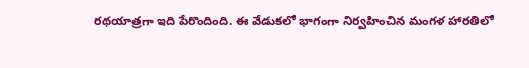రథయాత్రగా ఇది పేరొందింది. ఈ వేడుకలో భాగంగా నిర్వహించిన మంగళ హారతిలో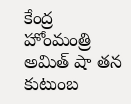కేంద్ర హోంమంత్రి అమిత్ షా తన కుటుంబ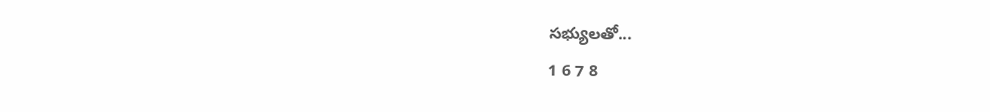సభ్యులతో...
1 6 7 8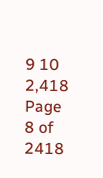9 10 2,418
Page 8 of 2418